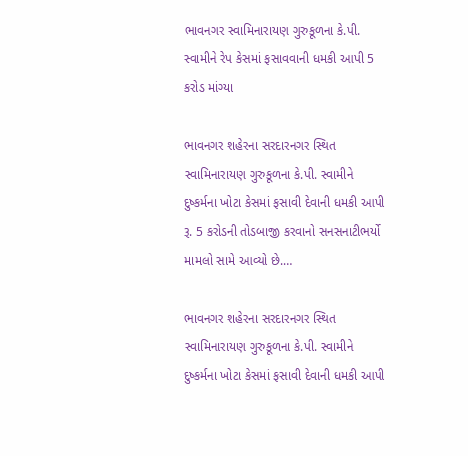ભાવનગર સ્વામિનારાયણ ગુરુકૂળના કે.પી. સ્વામીને રેપ કેસમાં ફસાવવાની ધમકી આપી 5 કરોડ માંગ્યા

ભાવનગર શહેરના સરદારનગર સ્થિત સ્વામિનારાયણ ગુરુકૂળના કે.પી. સ્વામીને દુષ્કર્મના ખોટા કેસમાં ફસાવી દેવાની ધમકી આપી રૂ. 5 કરોડની તોડબાજી કરવાનો સનસનાટીભર્યો મામલો સામે આવ્યો છે.…

ભાવનગર શહેરના સરદારનગર સ્થિત સ્વામિનારાયણ ગુરુકૂળના કે.પી. સ્વામીને દુષ્કર્મના ખોટા કેસમાં ફસાવી દેવાની ધમકી આપી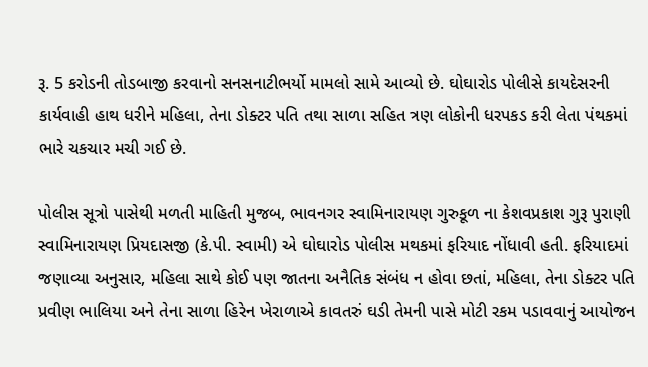રૂ. 5 કરોડની તોડબાજી કરવાનો સનસનાટીભર્યો મામલો સામે આવ્યો છે. ઘોઘારોડ પોલીસે કાયદેસરની કાર્યવાહી હાથ ધરીને મહિલા, તેના ડોક્ટર પતિ તથા સાળા સહિત ત્રણ લોકોની ધરપકડ કરી લેતા પંથકમાં ભારે ચકચાર મચી ગઈ છે.

પોલીસ સૂત્રો પાસેથી મળતી માહિતી મુજબ, ભાવનગર સ્વામિનારાયણ ગુરુકૂળ ના કેશવપ્રકાશ ગુરૂ પુરાણી સ્વામિનારાયણ પ્રિયદાસજી (કે.પી. સ્વામી) એ ઘોઘારોડ પોલીસ મથકમાં ફરિયાદ નોંધાવી હતી. ફરિયાદમાં જણાવ્યા અનુસાર, મહિલા સાથે કોઈ પણ જાતના અનૈતિક સંબંધ ન હોવા છતાં, મહિલા, તેના ડોક્ટર પતિ પ્રવીણ ભાલિયા અને તેના સાળા હિરેન ખેરાળાએ કાવતરું ઘડી તેમની પાસે મોટી રકમ પડાવવાનું આયોજન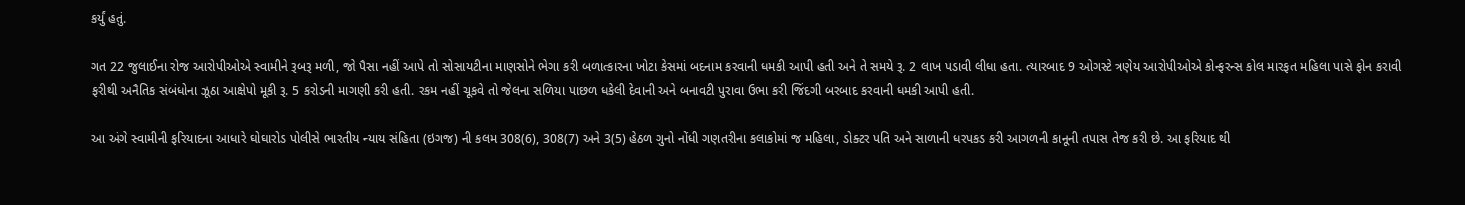કર્યું હતું.

ગત 22 જુલાઈના રોજ આરોપીઓએ સ્વામીને રૂબરૂ મળી, જો પૈસા નહીં આપે તો સોસાયટીના માણસોને ભેગા કરી બળાત્કારના ખોટા કેસમાં બદનામ કરવાની ધમકી આપી હતી અને તે સમયે રૂ. 2 લાખ પડાવી લીધા હતા. ત્યારબાદ 9 ઓગસ્ટે ત્રણેય આરોપીઓએ કોન્ફરન્સ કોલ મારફત મહિલા પાસે ફોન કરાવી ફરીથી અનૈતિક સંબંધોના ઝૂઠા આક્ષેપો મૂકી રૂ. 5 કરોડની માગણી કરી હતી. રકમ નહીં ચૂકવે તો જેલના સળિયા પાછળ ધકેલી દેવાની અને બનાવટી પુરાવા ઉભા કરી જિંદગી બરબાદ કરવાની ધમકી આપી હતી.

આ અંગે સ્વામીની ફરિયાદના આધારે ઘોઘારોડ પોલીસે ભારતીય ન્યાય સંહિતા (ઇગજ) ની કલમ 308(6), 308(7) અને 3(5) હેઠળ ગુનો નોંધી ગણતરીના કલાકોમાં જ મહિલા, ડોક્ટર પતિ અને સાળાની ધરપકડ કરી આગળની કાનૂની તપાસ તેજ કરી છે. આ ફરિયાદ થી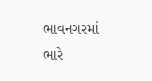ભાવનગરમાં ભારે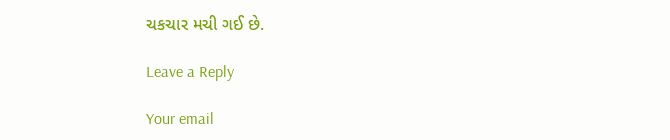ચકચાર મચી ગઈ છે.

Leave a Reply

Your email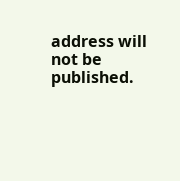address will not be published.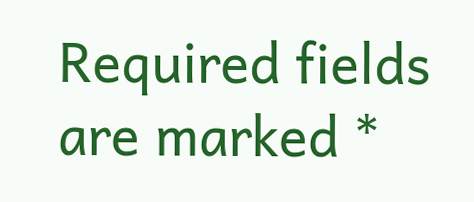Required fields are marked *